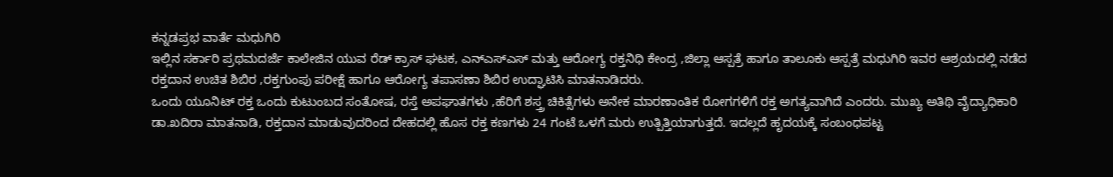ಕನ್ನಡಪ್ರಭ ವಾರ್ತೆ ಮಧುಗಿರಿ
ಇಲ್ಲಿನ ಸರ್ಕಾರಿ ಪ್ರಥಮದರ್ಜೆ ಕಾಲೇಜಿನ ಯುವ ರೆಡ್ ಕ್ರಾಸ್ ಘಟಕ, ಎನ್ಎಸ್ಎಸ್ ಮತ್ತು ಆರೋಗ್ಯ ರಕ್ತನಿಧಿ ಕೇಂದ್ರ ,ಜಿಲ್ಲಾ ಆಸ್ಪತ್ರೆ ಹಾಗೂ ತಾಲೂಕು ಆಸ್ಪತ್ರೆ ಮಧುಗಿರಿ ಇವರ ಆಶ್ರಯದಲ್ಲಿ ನಡೆದ ರಕ್ತದಾನ ಉಚಿತ ಶಿಬಿರ ,ರಕ್ತಗುಂಪು ಪರೀಕ್ಷೆ ಹಾಗೂ ಆರೋಗ್ಯ ತಪಾಸಣಾ ಶಿಬಿರ ಉದ್ಘಾಟಿಸಿ ಮಾತನಾಡಿದರು.
ಒಂದು ಯೂನಿಟ್ ರಕ್ತ ಒಂದು ಕುಟುಂಬದ ಸಂತೋಷ, ರಸ್ತೆ ಅಪಘಾತಗಳು ,ಹೆರಿಗೆ ಶಸ್ತ್ರ ಚಿಕಿತ್ಸೆಗಳು ಅನೇಕ ಮಾರಣಾಂತಿಕ ರೋಗಗಳಿಗೆ ರಕ್ತ ಅಗತ್ಯವಾಗಿದೆ ಎಂದರು. ಮುಖ್ಯ ಅತಿಥಿ ವೈದ್ಯಾಧಿಕಾರಿ ಡಾ.ಖದಿರಾ ಮಾತನಾಡಿ, ರಕ್ತದಾನ ಮಾಡುವುದರಿಂದ ದೇಹದಲ್ಲಿ ಹೊಸ ರಕ್ತ ಕಣಗಳು 24 ಗಂಟೆ ಒಳಗೆ ಮರು ಉತ್ಪಿತ್ತಿಯಾಗುತ್ತದೆ. ಇದಲ್ಲದೆ ಹೃದಯಕ್ಕೆ ಸಂಬಂಧಪಟ್ಟ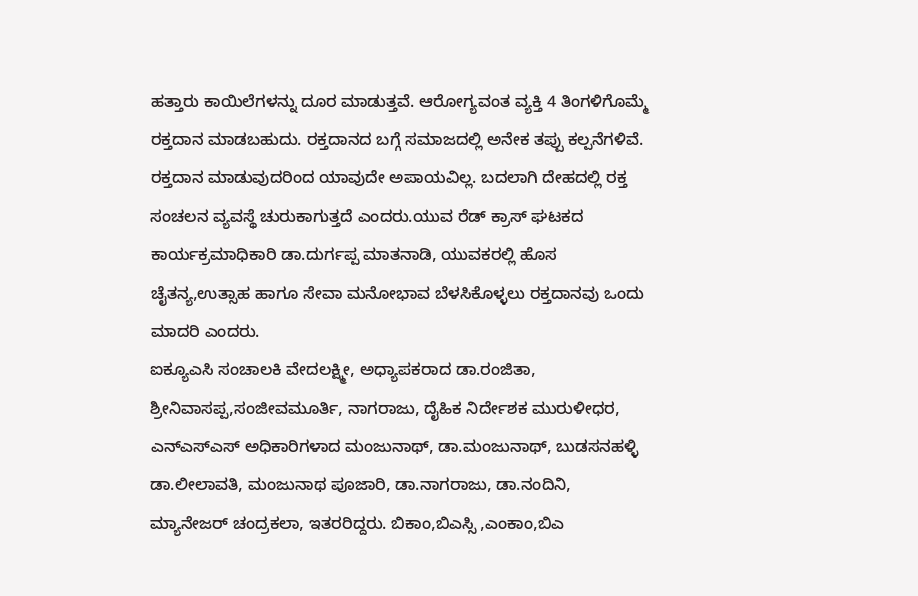ಹತ್ತಾರು ಕಾಯಿಲೆಗಳನ್ನು ದೂರ ಮಾಡುತ್ತವೆ. ಆರೋಗ್ಯವಂತ ವ್ಯಕ್ತಿ 4 ತಿಂಗಳಿಗೊಮ್ಮೆ ರಕ್ತದಾನ ಮಾಡಬಹುದು. ರಕ್ತದಾನದ ಬಗ್ಗೆ ಸಮಾಜದಲ್ಲಿ ಅನೇಕ ತಪ್ಪು ಕಲ್ಪನೆಗಳಿವೆ. ರಕ್ತದಾನ ಮಾಡುವುದರಿಂದ ಯಾವುದೇ ಅಪಾಯವಿಲ್ಲ. ಬದಲಾಗಿ ದೇಹದಲ್ಲಿ ರಕ್ತ ಸಂಚಲನ ವ್ಯವಸ್ಥೆ ಚುರುಕಾಗುತ್ತದೆ ಎಂದರು.ಯುವ ರೆಡ್ ಕ್ರಾಸ್ ಘಟಕದ ಕಾರ್ಯಕ್ರಮಾಧಿಕಾರಿ ಡಾ.ದುರ್ಗಪ್ಪ ಮಾತನಾಡಿ, ಯುವಕರಲ್ಲಿ ಹೊಸ ಚೈತನ್ಯ,ಉತ್ಸಾಹ ಹಾಗೂ ಸೇವಾ ಮನೋಭಾವ ಬೆಳಸಿಕೊಳ್ಳಲು ರಕ್ತದಾನವು ಒಂದು ಮಾದರಿ ಎಂದರು.
ಐಕ್ಯೂಎಸಿ ಸಂಚಾಲಕಿ ವೇದಲಕ್ಷ್ಮೀ, ಅಧ್ಯಾಪಕರಾದ ಡಾ.ರಂಜಿತಾ, ಶ್ರೀನಿವಾಸಪ್ಪ,ಸಂಜೀವಮೂರ್ತಿ, ನಾಗರಾಜು, ದೈಹಿಕ ನಿರ್ದೇಶಕ ಮುರುಳೀಧರ, ಎನ್ಎಸ್ಎಸ್ ಅಧಿಕಾರಿಗಳಾದ ಮಂಜುನಾಥ್, ಡಾ.ಮಂಜುನಾಥ್, ಬುಡಸನಹಳ್ಳಿ ಡಾ.ಲೀಲಾವತಿ, ಮಂಜುನಾಥ ಪೂಜಾರಿ, ಡಾ.ನಾಗರಾಜು, ಡಾ.ನಂದಿನಿ, ಮ್ಯಾನೇಜರ್ ಚಂದ್ರಕಲಾ, ಇತರರಿದ್ದರು. ಬಿಕಾಂ,ಬಿಎಸ್ಸಿ ,ಎಂಕಾಂ,ಬಿಎ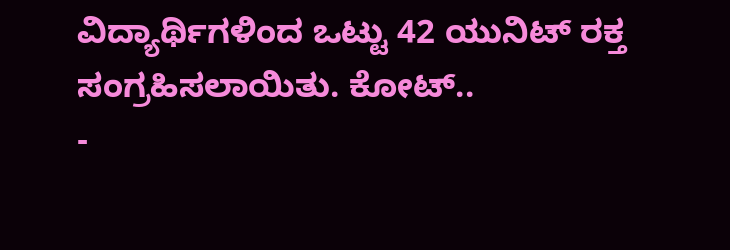ವಿದ್ಯಾರ್ಥಿಗಳಿಂದ ಒಟ್ಟು 42 ಯುನಿಟ್ ರಕ್ತ ಸಂಗ್ರಹಿಸಲಾಯಿತು. ಕೋಟ್..
-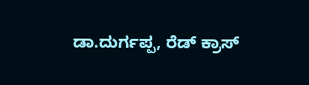ಡಾ.ದುರ್ಗಪ್ಪ, ರೆಡ್ ಕ್ರಾಸ್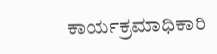ಕಾರ್ಯಕ್ರಮಾಧಿಕಾರಿ